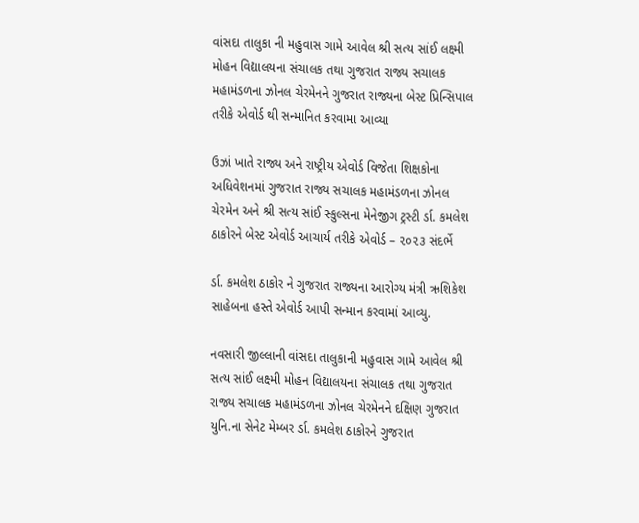વાંસદા તાલુકા ની મહુવાસ ગામે આવેલ શ્રી સત્ય સાંઈ લક્ષ્મી મોહન વિદ્યાલયના સંચાલક તથા ગુજરાત રાજ્ય સચાલક મહામંડળના ઝોનલ ચેરમેનને ગુજરાત રાજ્યના બેસ્ટ પ્રિન્સિપાલ તરીકે એવોર્ડ થી સન્માનિત કરવામા આવ્યા

ઉઝાં ખાતે રાજ્ય અને રાષ્ટ્રીય એવોર્ડ વિજેતા શિક્ષકોના અધિવેશનમાં ગુજરાત રાજ્ય સચાલક મહામંડળના ઝોનલ ચેરમેન અને શ્રી સત્ય સાંઈ સ્કુલ્સના મેનેજીગ ટ્રસ્ટી ર્ડા. કમલેશ ઠાકોરને બેસ્ટ એવોર્ડ આચાર્ય તરીકે એવોર્ડ – ૨૦૨૩ સંદર્ભે

ર્ડા. કમલેશ ઠાકોર ને ગુજરાત રાજ્યના આરોગ્ય મંત્રી ઋશિકેશ સાહેબના હસ્તે એવોર્ડ આપી સન્માન કરવામાં આવ્યુ.

નવસારી જીલ્લાની વાંસદા તાલુકાની મહુવાસ ગામે આવેલ શ્રી સત્ય સાંઈ લક્ષ્મી મોહન વિદ્યાલયના સંચાલક તથા ગુજરાત રાજ્ય સચાલક મહામંડળના ઝોનલ ચેરમેનને દક્ષિણ ગુજરાત યુનિ.ના સેનેટ મેમ્બર ર્ડા. કમલેશ ઠાકોરને ગુજરાત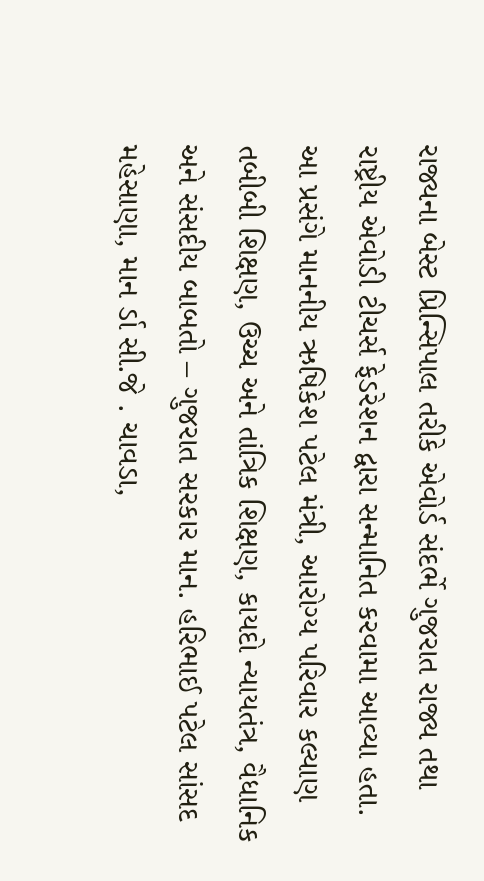રાજ્યના બેસ્ટ પ્રિન્સિપાલ તરીકે એવોર્ડ સંદર્ભે ગુજરાત રાજ્ય તથા રાષ્ટ્રીય એવોડી ટીચર્સ ફેડરેશન દ્વારા સન્માનિત કરવામા આવ્યા હતા.
આ પ્રસંગે માનનીય ઋષિકેશ પટેલ મંત્રી, આરોગ્ય પરિવાર કલ્યાણ તબીબી શિક્ષણ, ઉચ્ચ અને તાંત્રિક શિક્ષણ, કાયદો ન્યાયતંત્ર, વૈધાનિક અને સંસદીય બાબતો – ગુજરાત સરકાર માન. હરિભાઈ પટેલ સાંસદ મહેસાણા, માન ર્ડા સી.જે . ચાવડા,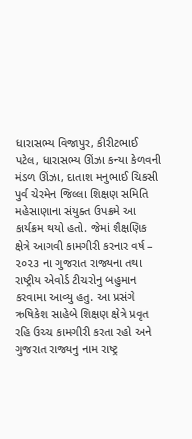ધારાસભ્ય વિજાપુર, કીરીટભાઈ પટેલ, ધારાસભ્ય ઊંઝા કન્યા કેળવની મંડળ ઊંઝા, દાતાશ મનુભાઈ ચિકસી પુર્વ ચેરમેન જિલ્લા શિક્ષણ સમિતિ મહેસાણાના સંયુક્ત ઉપક્રમે આ કાર્યક્રમ થયો હતો. જેમાં શૈક્ષણિક ક્ષેત્રે આગવી કામગીરી કરનાર વર્ષ – ૨૦૨૩ ના ગુજરાત રાજ્યના તથા રાષ્ટ્રીય એવોર્ડ ટીચરોનુ બહુમાન કરવામા આવ્યુ હતુ. આ પ્રસંગે ઋષિકેશ સાહેબે શિક્ષણ ક્ષેત્રે પ્રવૃત રહિ ઉચ્ચ કામગીરી કરતા રહો અને ગુજરાત રાજ્યનુ નામ રાષ્ટ્ર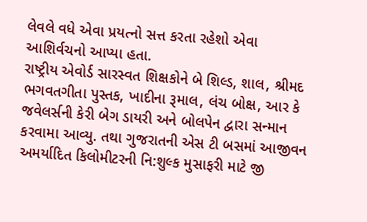લેવલે વધે એવા પ્રયત્નો સત્ત કરતા રહેશો એવા આશિર્વચનો આપ્યા હતા.
રાષ્ટ્રીય એવોર્ડ સારસ્વત શિક્ષકોને બે શિલ્ડ, શાલ, શ્રીમદ ભગવતગીતા પુસ્તક, ખાદીના રૂમાલ, લંચ બોક્ષ, આર કે જવેલર્સની કેરી બેગ ડાયરી અને બોલપેન દ્વારા સન્માન કરવામા આવ્યુ. તથા ગુજરાતની એસ ટી બસમાં આજીવન અમર્યાદિત કિલોમીટરની નિ:શુલ્ક મુસાફરી માટે જી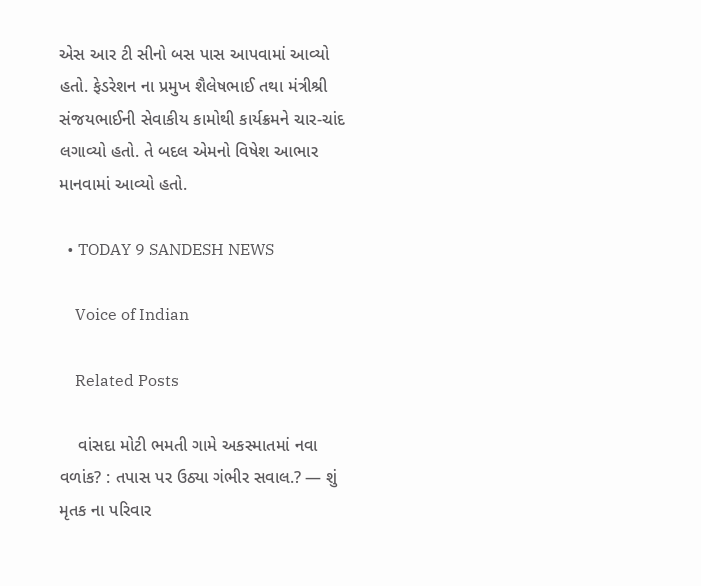એસ આર ટી સીનો બસ પાસ આપવામાં આવ્યો હતો. ફેડરેશન ના પ્રમુખ શૈલેષભાઈ તથા મંત્રીશ્રી સંજયભાઈની સેવાકીય કામોથી કાર્યક્રમને ચાર-ચાંદ લગાવ્યો હતો. તે બદલ એમનો વિષેશ આભાર માનવામાં આવ્યો હતો.

  • TODAY 9 SANDESH NEWS

    Voice of Indian

    Related Posts

    વાંસદા મોટી ભમતી ગામે અકસ્માતમાં નવા વળાંક? : તપાસ પર ઉઠ્યા ગંભીર સવાલ.? — શું મૃતક ના પરિવાર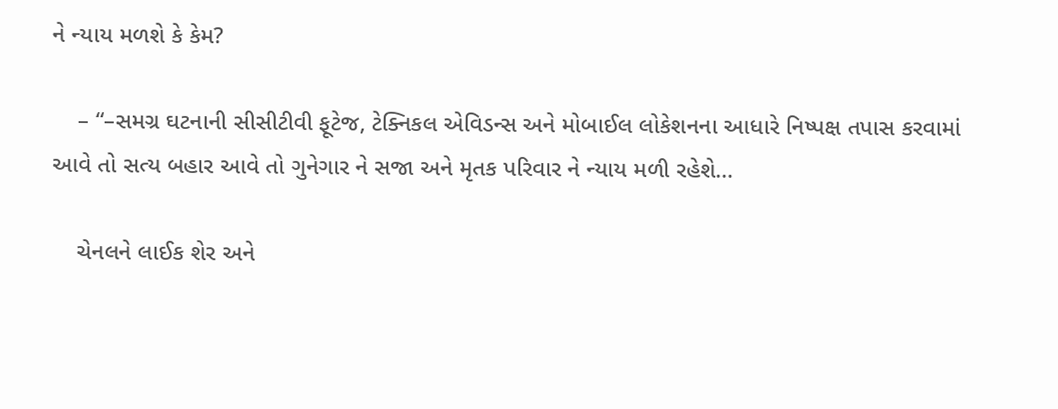ને ન્યાય મળશે કે કેમ?

    – “–સમગ્ર ઘટનાની સીસીટીવી ફૂટેજ, ટેક્નિકલ એવિડન્સ અને મોબાઈલ લોકેશનના આધારે નિષ્પક્ષ તપાસ કરવામાં આવે તો સત્ય બહાર આવે તો ગુનેગાર ને સજા અને મૃતક પરિવાર ને ન્યાય મળી રહેશે…

    ચેનલને લાઈક શેર અને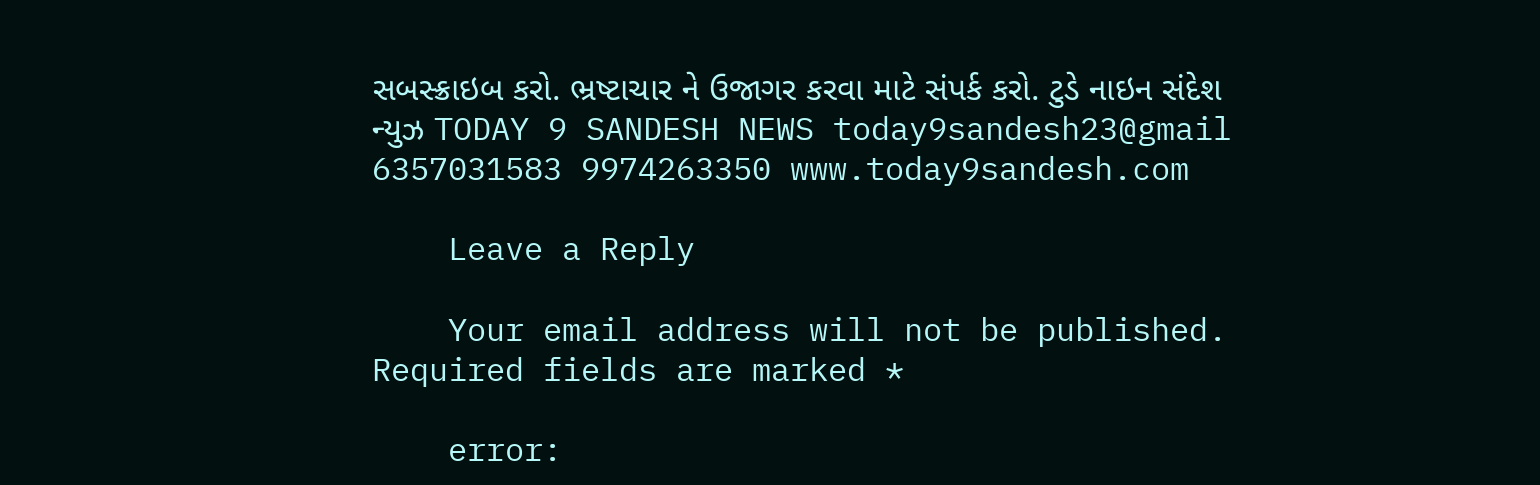સબસ્ક્રાઇબ કરો. ભ્રષ્ટાચાર ને ઉજાગર કરવા માટે સંપર્ક કરો. ટુડે નાઇન સંદેશ ન્યુઝ TODAY 9 SANDESH NEWS today9sandesh23@gmail 6357031583 9974263350 www.today9sandesh.com

    Leave a Reply

    Your email address will not be published. Required fields are marked *

    error: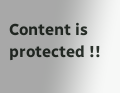Content is protected !!